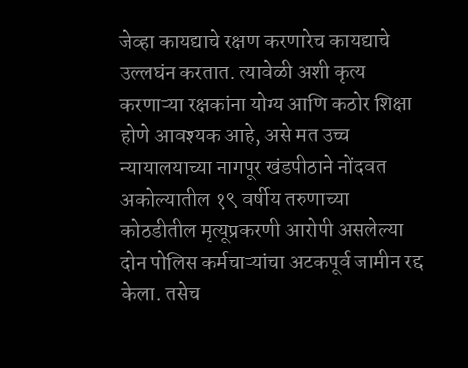जेव्हा कायद्याचे रक्षण करणारेच कायद्याचे उल्लघंन करतात. त्यावेळी अशी कृत्य करणाऱ्या रक्षकांना योग्य आणि कठोर शिक्षा होणे आवश्यक आहे, असे मत उच्च न्यायालयाच्या नागपूर खंडपीठाने नोंदवत अकोल्यातील १९ वर्षीय तरुणाच्या कोठडीतील मृत्यूप्रकरणी आरोपी असलेल्या दोन पोलिस कर्मचाऱ्यांचा अटकपूर्व जामीन रद्द केला. तसेच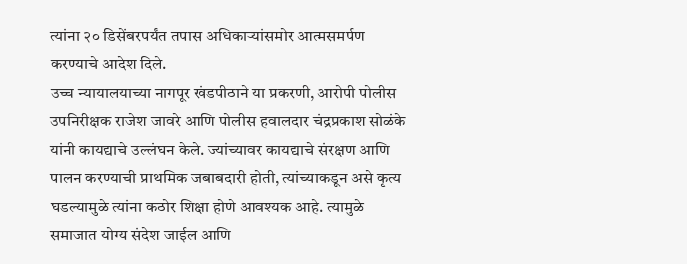त्यांना २० डिसेंबरपर्यंत तपास अधिकाऱ्यांसमोर आत्मसमर्पण करण्याचे आदेश दिले.
उच्च न्यायालयाच्या नागपूर खंडपीठाने या प्रकरणी, आरोपी पोलीस उपनिरीक्षक राजेश जावरे आणि पोलीस हवालदार चंद्रप्रकाश सोळंके यांनी कायद्याचे उल्लंघन केले. ज्यांच्यावर कायद्याचे संरक्षण आणि पालन करण्याची प्राथमिक जबाबदारी होती, त्यांच्याकडून असे कृत्य घडल्यामुळे त्यांना कठोर शिक्षा होणे आवश्यक आहे. त्यामुळे समाजात योग्य संदेश जाईल आणि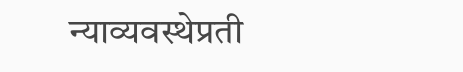न्याव्यवस्थेप्रती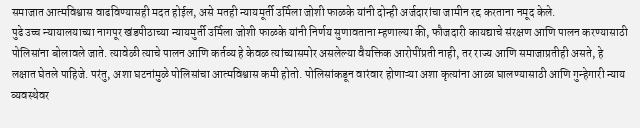समाजात आत्मविश्वास वाढविण्यासही मदत होईल, असे मतही न्यायमूर्ती उर्मिला जोशी फाळके यांनी दोन्ही अर्जदारांचा जामीन रद्द करताना नमूद केले.
पुढे उच्च न्यायालयाच्या नागपूर खंडपीठाच्या न्यायमुर्ती उर्मिला जोशी फाळके यांनी निर्णय सुणावताना म्हणाल्या की, फौजदारी कायद्याचे संरक्षण आणि पालन करण्यासाठी पोलिसांना बोलावले जाते. त्यावेळी त्याचे पालन आणि कर्तव्य हे केवळ त्यांच्यासमोर असलेल्या वैयक्तिक आरोपींप्रती नाही, तर राज्य आणि समाजाप्रतीही असते, हे लक्षात घेतले पाहिजे. परंतु, अशा घटनांमुळे पोलिसांचा आत्मविश्वास कमी होतो. पोलिसांकडून वारंवार होणाऱ्या अशा कृत्यांना आळा घालण्यासाठी आणि गुन्हेगारी न्याय व्यवस्थेवर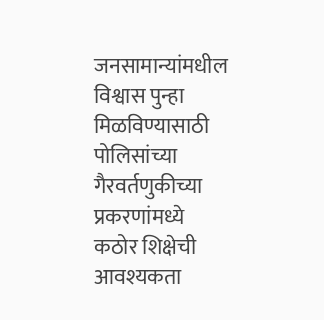जनसामान्यांमधील विश्वास पुन्हा मिळविण्यासाठी पोलिसांच्या गैरवर्तणुकीच्या प्रकरणांमध्ये कठोर शिक्षेची आवश्यकता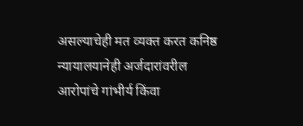असल्याचेही मत व्यक्त करत कनिष्ठ न्यायालयानेही अर्जदारांवरील आरोपांचे गांभीर्य किंवा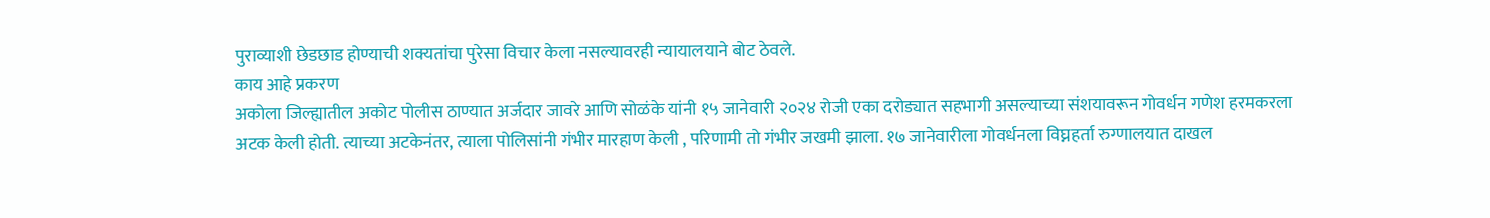पुराव्याशी छेडछाड होण्याची शक्यतांचा पुरेसा विचार केला नसल्यावरही न्यायालयाने बोट ठेवले.
काय आहे प्रकरण
अकोला जिल्ह्यातील अकोट पोलीस ठाण्यात अर्जदार जावरे आणि सोळंके यांनी १५ जानेवारी २०२४ रोजी एका दरोड्यात सहभागी असल्याच्या संशयावरून गोवर्धन गणेश हरमकरला अटक केली होती. त्याच्या अटकेनंतर, त्याला पोलिसांनी गंभीर मारहाण केली , परिणामी तो गंभीर जखमी झाला. १७ जानेवारीला गोवर्धनला विघ्नहर्ता रुग्णालयात दाखल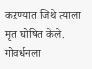कऱण्यात जिथे त्याला मृत घोषित केले. गोवर्धनला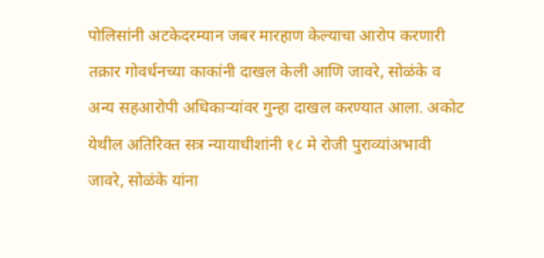पोलिसांनी अटकेदरम्यान जबर मारहाण केल्याचा आरोप करणारी तक्रार गोवर्धनच्या काकांनी दाखल केली आणि जावरे, सोळंके व अन्य सहआरोपी अधिकाऱ्यांवर गुन्हा दाखल करण्यात आला. अकोट येथील अतिरिक्त सत्र न्यायाधीशांनी १८ मे रोजी पुराव्यांअभावी जावरे, सोळंके यांना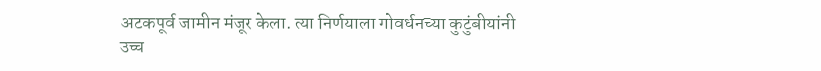अटकपूर्व जामीन मंजूर केला. त्या निर्णयाला गोवर्धनच्या कुटुंबीयांनी उच्च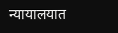न्यायालयात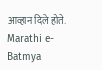आव्हान दिले होते.
Marathi e-Batmya